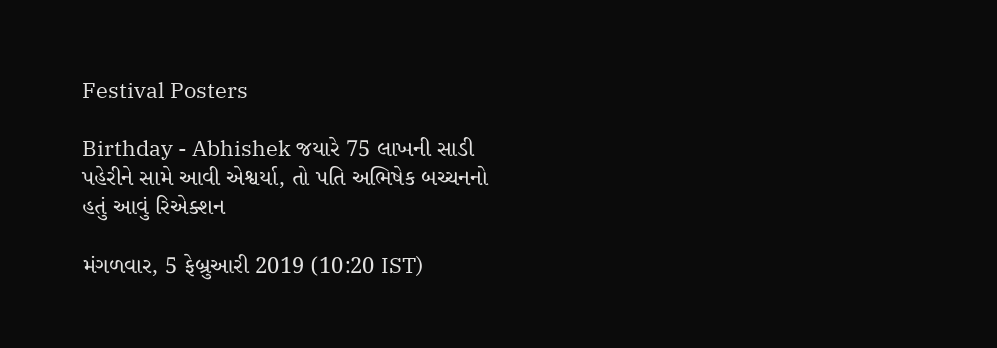Festival Posters

Birthday - Abhishek જયારે 75 લાખની સાડી પહેરીને સામે આવી એશ્વર્યા, તો પતિ અભિષેક બચ્ચનનો હતું આવું રિએક્શન

મંગળવાર, 5 ફેબ્રુઆરી 2019 (10:20 IST)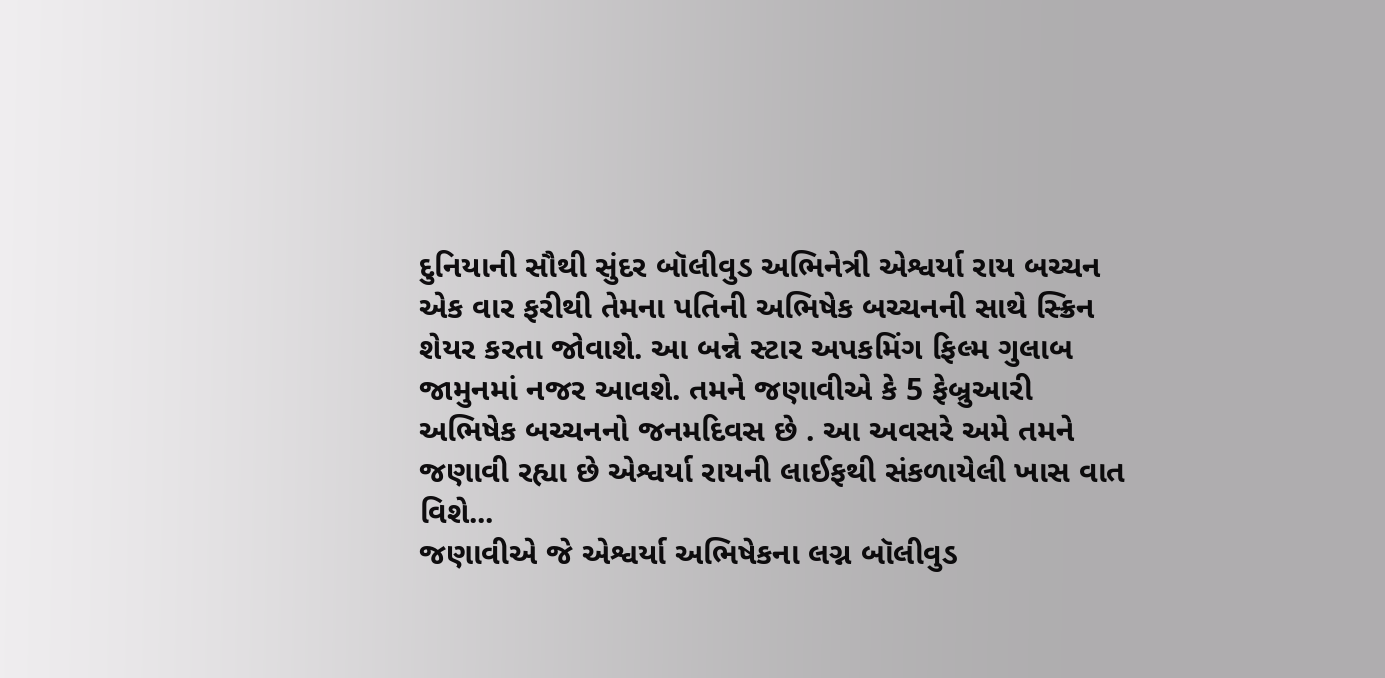દુનિયાની સૌથી સુંદર બૉલીવુડ અભિનેત્રી એશ્વર્યા રાય બચ્ચન એક વાર ફરીથી તેમના પતિની અભિષેક બચ્ચનની સાથે સ્ક્રિન શેયર કરતા જોવાશે. આ બન્ને સ્ટાર અપકમિંગ ફિલ્મ ગુલાબ જામુનમાં નજર આવશે. તમને જણાવીએ કે 5 ફેબ્રુઆરી અભિષેક બચ્ચનનો જનમદિવસ છે . આ અવસરે અમે તમને જણાવી રહ્યા છે એશ્વર્યા રાયની લાઈફથી સંકળાયેલી ખાસ વાત વિશે...
જણાવીએ જે એશ્વર્યા અભિષેકના લગ્ન બૉલીવુડ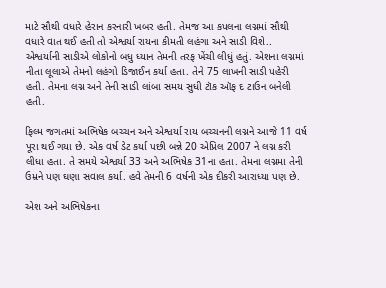માટે સૌથી વધારે હેરાન કરનારી ખબર હતી. તેમજ આ કપલના લગ્નમાં સૌથી વધારે વાત થઈ હતી તો એશ્વર્યા રાયના કીમતી લહંગા અને સાડી વિશે..
એશ્વર્યાની સાડીએ લોકોનો બધુ ધ્યાન તેમની તરફ ખેંચી લીધું હતું. એશના લગ્નમાં નીતા લૂલાએ તેમનો લહંગો ડિજાઈન કર્યા હતા. તેને 75 લાખની સાડી પહેરી હતી. તેમના લગ્ન અને તેની સાડી લાંબા સમય સુધી ટૉક ઑફ દ ટાઉન બનેલી હતી.

ફિલ્મ જગતમાં અભિષેક બચ્ચન અને એશ્વર્યા રાય બચ્ચનની લગ્નને આજે 11 વર્ષ પૂરા થઈ ગયા છે. એક વર્ષ ડેટ કર્યા પછી બન્ને 20 એપ્રિલ 2007 ને લગ્ન કરી લીધા હતા. તે સમયે એશ્વર્યા 33 અને અભિષેક 31ના હતા. તેમના લગ્નમા તેની ઉમ્રને પણ ઘણા સવાલ કર્યા. હવે તેમની 6 વર્ષની એક દીકરી આરાધ્યા પણ છે.

એશ અને અભિષેકના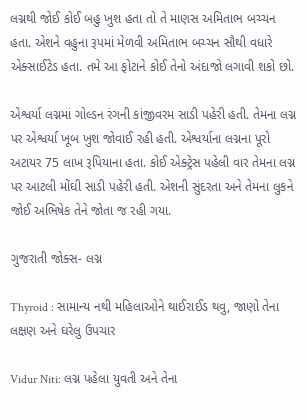લગ્નથી જોઈ કોઈ બહુ ખુશ હતા તો તે માણસ અમિતાભ બચ્ચન હતા. એશને વહુના રૂપમાં મેળવી અમિતાભ બચ્ચન સૌથી વધારે એક્સાઈટેડ હતા. તમે આ ફોટાને કોઈ તેનો અંદાજો લગાવી શકો છો.

એશ્વર્યા લગ્નમાં ગોલ્ડન રંગની કાંજીવરમ સાડી પહેરી હતી. તેમના લગ્ન પર એશ્વર્યા ખૂબ ખુશ જોવાઈ રહી હતી. એશ્વર્યાના લગ્નના પૂરો અટાયર 75 લાખ રૂપિયાના હતા. કોઈ એક્ટ્રેસ પહેલી વાર તેમના લગ્ન પર આટલી મોંઘી સાડી પહેરી હતી. એશની સુંદરતા અને તેમના લુકને જોઈ અભિષેક તેને જોતા જ રહી ગયા.

ગુજરાતી જોક્સ- લગ્ન

Thyroid : સામાન્ય નથી મહિલાઓને થાઈરાઈડ થવુ, જાણો તેના લક્ષણ અને ઘરેલુ ઉપચાર

Vidur Niti: લગ્ન પહેલા યુવતી અને તેના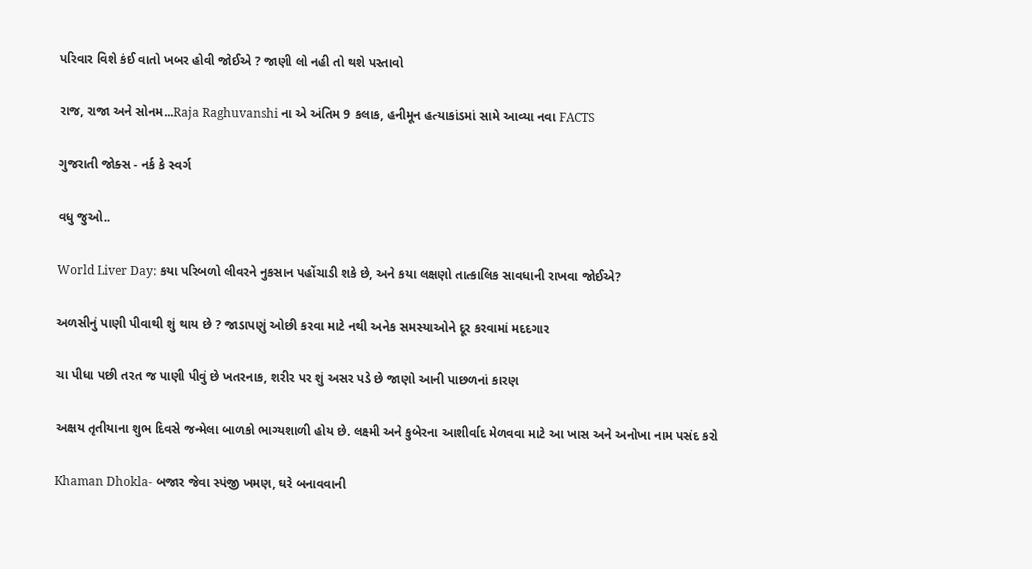પરિવાર વિશે કંઈ વાતો ખબર હોવી જોઈએ ? જાણી લો નહી તો થશે પસ્તાવો

રાજ, રાજા અને સોનમ...Raja Raghuvanshi ના એ અંતિમ 9 કલાક, હનીમૂન હત્યાકાંડમાં સામે આવ્યા નવા FACTS

ગુજરાતી જોક્સ - નર્ક કે સ્વર્ગ

વધુ જુઓ..

World Liver Day: કયા પરિબળો લીવરને નુકસાન પહોંચાડી શકે છે, અને કયા લક્ષણો તાત્કાલિક સાવધાની રાખવા જોઈએ?

અળસીનું પાણી પીવાથી શું થાય છે ? જાડાપણું ઓછી કરવા માટે નથી અનેક સમસ્યાઓને દૂર કરવામાં મદદગાર

ચા પીધા પછી તરત જ પાણી પીવું છે ખતરનાક, શરીર પર શું અસર પડે છે જાણો આની પાછળનાં કારણ

અક્ષય તૃતીયાના શુભ દિવસે જન્મેલા બાળકો ભાગ્યશાળી હોય છે. લક્ષ્મી અને કુબેરના આશીર્વાદ મેળવવા માટે આ ખાસ અને અનોખા નામ પસંદ કરો

Khaman Dhokla- બજાર જેવા સ્પંજી ખમણ, ઘરે બનાવવાની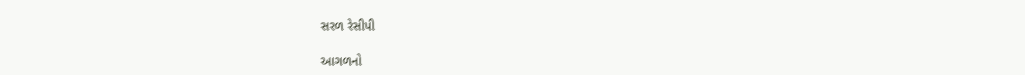સરળ રેસીપી

આગળનો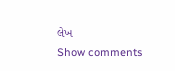લેખ
Show comments